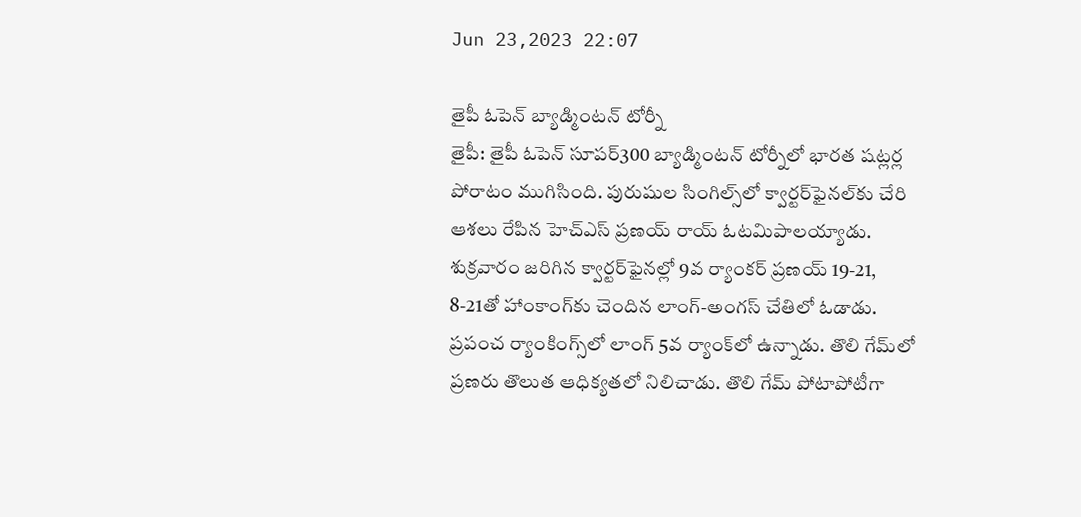Jun 23,2023 22:07

తైపీ ఓపెన్‌ బ్యాడ్మింటన్‌ టోర్నీ
తైపీ: తైపీ ఓపెన్‌ సూపర్‌300 బ్యాడ్మింటన్‌ టోర్నీలో భారత షట్లర్ల పోరాటం ముగిసింది. పురుషుల సింగిల్స్‌లో క్వార్టర్‌ఫైనల్‌కు చేరి ఆశలు రేపిన హెచ్‌ఎస్‌ ప్రణయ్ రాయ్ ఓటమిపాలయ్యాడు. శుక్రవారం జరిగిన క్వార్టర్‌ఫైనల్లో 9వ ర్యాంకర్‌ ప్రణయ్ 19-21, 8-21తో హాంకాంగ్‌కు చెందిన లాంగ్‌-అంగస్‌ చేతిలో ఓడాడు. ప్రపంచ ర్యాంకింగ్స్‌లో లాంగ్‌ 5వ ర్యాంక్‌లో ఉన్నాడు. తొలి గేమ్‌లో ప్రణరు తొలుత ఆధిక్యతలో నిలిచాడు. తొలి గేమ్‌ పోటాపోటీగా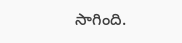సాగింది.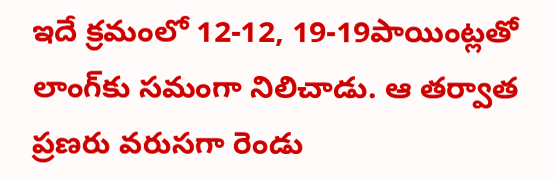ఇదే క్రమంలో 12-12, 19-19పాయింట్లతో లాంగ్‌కు సమంగా నిలిచాడు. ఆ తర్వాత ప్రణరు వరుసగా రెండు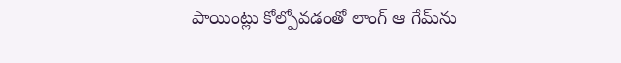పాయింట్లు కోల్పోవడంతో లాంగ్‌ ఆ గేమ్‌ను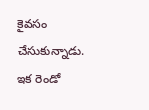కైవసం చేసుకున్నాడు. ఇక రెండో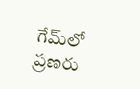గేమ్‌లో ప్రణరు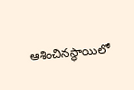ఆశించినస్థాయిలో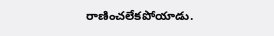రాణించలేకపోయాడు.